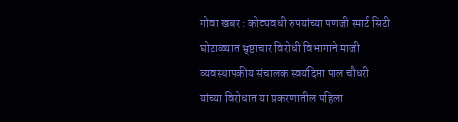गोवा खबर : कोट्यवधी रुपयांच्या पणजी स्मार्ट सिटी घोटाळ्यात भ्र्ष्टाचार विरोधी विभागाने माजी व्यवस्थापकीय संचालक स्वयंदिप्ता पाल चौधरी यांच्या विरोधात या प्रकरणातील पहिला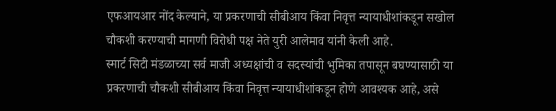एफआयआर नोंद केल्याने, या प्रकरणाची सीबीआय किंवा निवृत्त न्यायाधीशांकडून सखोल चौकशी करण्याची मागणी विरोधी पक्ष नेते युरी आलेमाव यांनी केली आहे.
स्मार्ट सिटी मंडळाच्या सर्व माजी अध्यक्षांची व सदस्यांची भुमिका तपासून बघण्यासाठी या प्रकरणाची चौकशी सीबीआय किंवा निवृत्त न्यायाधीशांकडून होणे आवश्यक आहे, असे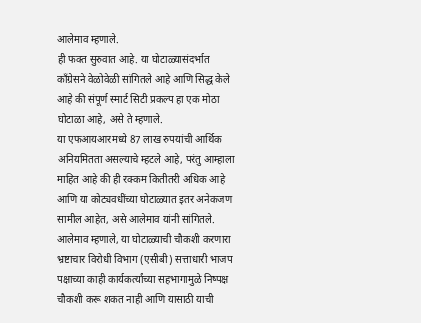आलेमाव म्हणाले.
ही फक्त सुरुवात आहे. या घोटाळ्यासंदर्भात काँग्रेसने वेळोवेळी सांगितले आहे आणि सिद्ध केले आहे की संपूर्ण स्मार्ट सिटी प्रकल्प हा एक मोठा घोटाळा आहे, असे ते म्हणाले.
या एफआयआरमध्ये 87 लाख रुपयांची आर्थिक अनियमितता असल्याचे म्हटले आहे, परंतु आम्हाला माहित आहे की ही रक्कम कितीतरी अधिक आहे आणि या कोट्यवधींच्या घोटाळ्यात इतर अनेकजण सामील आहेत, असे आलेमाव यांनी सांगितले.
आलेमाव म्हणाले, या घोटाळ्याची चौकशी करणारा भ्रष्टाचार विरोधी विभाग (एसीबी) सत्ताधारी भाजप पक्षाच्या काही कार्यकर्त्यांच्या सहभागामुळे निष्पक्ष चौकशी करू शकत नाही आणि यासाठी याची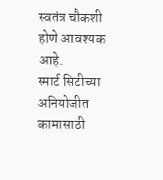स्वतंत्र चौकशी होणे आवश्यक आहे.
स्मार्ट सिटीच्या अनियोजीत कामासाठी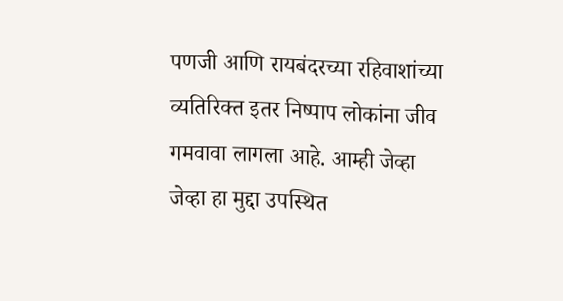पणजी आणि रायबंदरच्या रहिवाशांच्या व्यतिरिक्त इतर निष्पाप लोकांना जीव गमवावा लागला आहे. आम्ही जेव्हा जेव्हा हा मुद्दा उपस्थित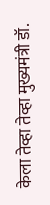केला तेव्हा तेव्हा मुख्यमंत्री डॉ.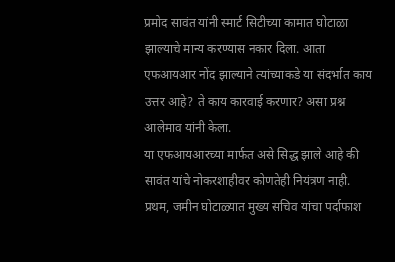प्रमोद सावंत यांनी स्मार्ट सिटीच्या कामात घोटाळा झाल्याचे मान्य करण्यास नकार दिला. आता एफआयआर नोंद झाल्याने त्यांच्याकडे या संदर्भात काय उत्तर आहे? ते काय कारवाई करणार? असा प्रश्न आलेमाव यांनी केला.
या एफआयआरच्या मार्फत असे सिद्ध झाले आहे की सावंत यांचे नोकरशाहीवर कोणतेही नियंत्रण नाही. प्रथम, जमीन घोटाळ्यात मुख्य सचिव यांचा पर्दाफाश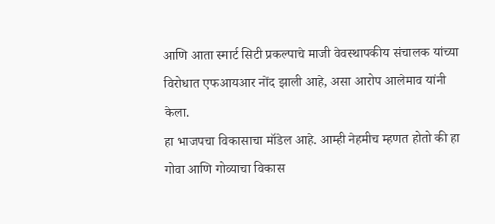आणि आता स्मार्ट सिटी प्रकल्पाचे माजी वेवस्थापकीय संचालक यांच्या विरोधात एफआयआर नोंद झाली आहे, असा आरोप आलेमाव यांनी केला.
हा भाजपचा विकासाचा मॉडेल आहे. आम्ही नेहमीच म्हणत होतो की हा गोवा आणि गोव्याचा विकास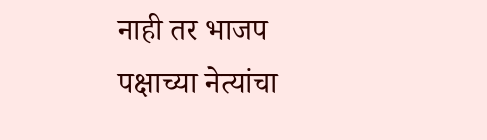नाही तर भाजप पक्षाच्या नेत्यांचा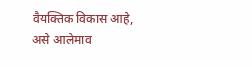वैयक्तिक विकास आहे, असे आलेमाव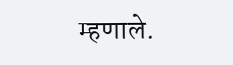म्हणाले.